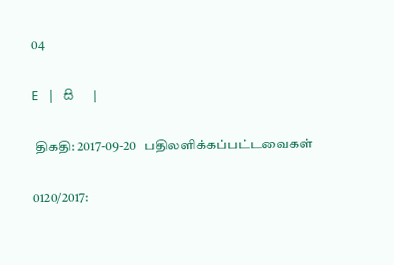04

E   |   සි   |

 திகதி: 2017-09-20   பதிலளிக்கப்பட்டவைகள்

0120/2017: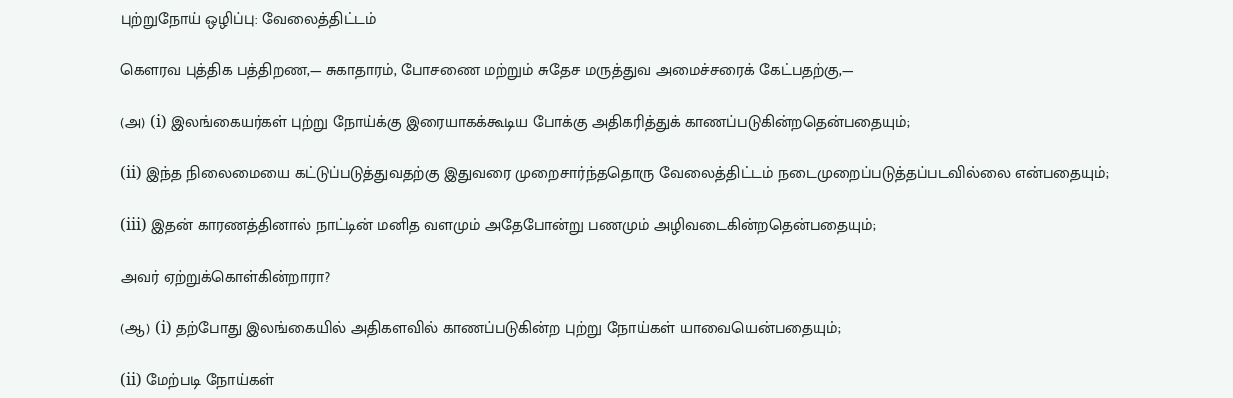புற்றுநோய் ஒழிப்பு: வேலைத்திட்டம்

கௌரவ புத்திக பத்திறண,— சுகாதாரம், போசணை மற்றும் சுதேச மருத்துவ அமைச்சரைக் கேட்பதற்கு,—

(அ) (i) இலங்கையர்கள் புற்று நோய்க்கு இரையாகக்கூடிய போக்கு அதிகரித்துக் காணப்படுகின்றதென்பதையும்;

(ii) இந்த நிலைமையை கட்டுப்படுத்துவதற்கு இதுவரை முறைசார்ந்ததொரு வேலைத்திட்டம் நடைமுறைப்படுத்தப்படவில்லை என்பதையும்;

(iii) இதன் காரணத்தினால் நாட்டின் மனித வளமும் அதேபோன்று பணமும் அழிவடைகின்றதென்பதையும்;

அவர் ஏற்றுக்கொள்கின்றாரா?

(ஆ) (i) தற்போது இலங்கையில் அதிகளவில் காணப்படுகின்ற புற்று நோய்கள் யாவையென்பதையும்;

(ii) மேற்படி நோய்கள்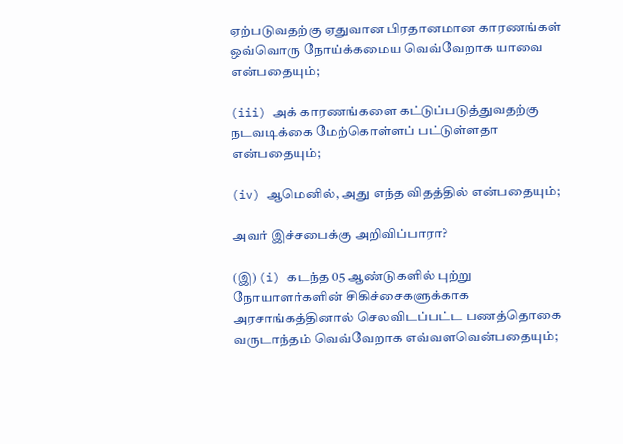ஏற்படுவதற்கு ஏதுவான பிரதானமான காரணங்கள் ஒவ்வொரு நோய்க்கமைய வெவ்வேறாக யாவை என்பதையும்;

(iii) அக் காரணங்களை கட்டுப்படுத்துவதற்கு நடவடிக்கை மேற்கொள்ளப் பட்டுள்ளதா என்பதையும்;

(iv) ஆமெனில், அது எந்த விதத்தில் என்பதையும்;

அவர் இச்சபைக்கு அறிவிப்பாரா?

(இ) (i) கடந்த 05 ஆண்டுகளில் புற்று நோயாளர்களின் சிகிச்சைகளுக்காக அரசாங்கத்தினால் செலவிடப்பட்ட பணத்தொகை வருடாந்தம் வெவ்வேறாக எவ்வளவென்பதையும்;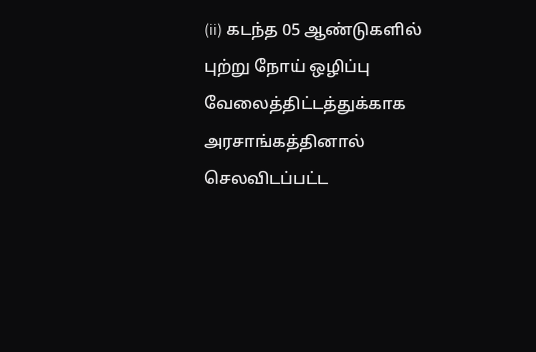(ii) கடந்த 05 ஆண்டுகளில் புற்று நோய் ஒழிப்பு வேலைத்திட்டத்துக்காக அரசாங்கத்தினால் செலவிடப்பட்ட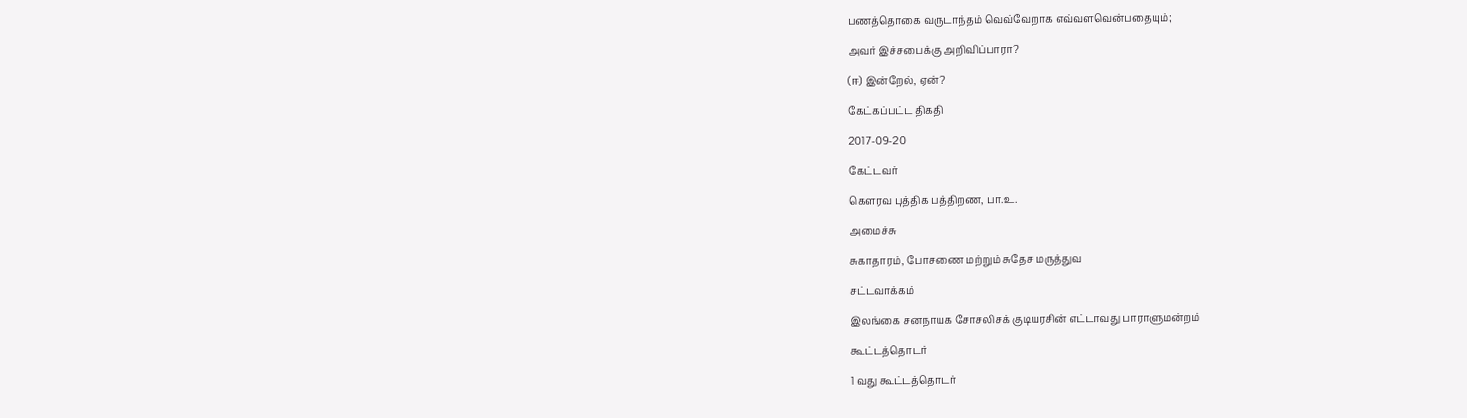பணத்தொகை வருடாந்தம் வெவ்வேறாக எவ்வளவென்பதையும்;

அவர் இச்சபைக்கு அறிவிப்பாரா?

(ஈ) இன்றேல், ஏன்?

கேட்கப்பட்ட திகதி

2017-09-20

கேட்டவர்

கௌரவ புத்திக பத்திறண, பா.உ.

அமைச்சு

சுகாதாரம், போசணை மற்றும் சுதேச மருத்துவ

சட்டவாக்கம்

இலங்கை சனநாயக சோசலிசக் குடியரசின் எட்டாவது பாராளுமன்றம்

கூட்டத்தொடர்

1 வது கூட்டத்தொடர்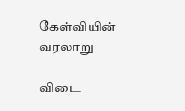கேள்வியின் வரலாறு

விடை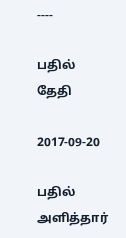----

பதில் தேதி

2017-09-20

பதில் அளித்தார்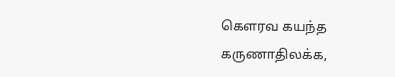கௌரவ கயந்த கருணாதிலக்க,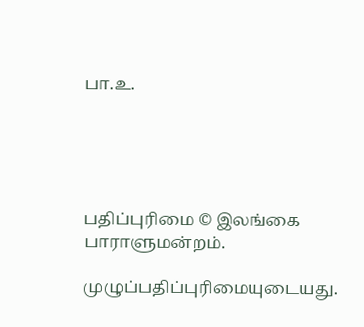பா.உ.





பதிப்புரிமை © இலங்கை பாராளுமன்றம்.

முழுப்பதிப்புரிமையுடையது.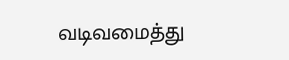வடிவமைத்து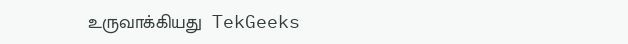உருவாக்கியது  TekGeeks